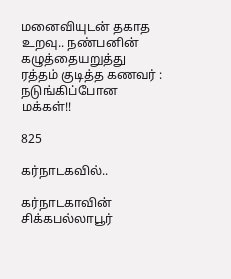மனைவியுடன் தகாத உறவு.. நண்பனின் கழுத்தையறுத்து ரத்தம் குடித்த கணவர் : நடுங்கிப்போன மக்கள்!!

825

கர்நாடகவில்..

கர்நாடகாவின் சிக்கபல்லாபூர்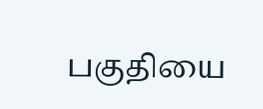பகுதியை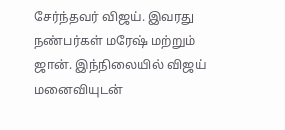சேர்ந்தவர் விஜய். இவரது நண்பர்கள் மரேஷ் மற்றும் ஜான். இந்நிலையில் விஜய் மனைவியுடன்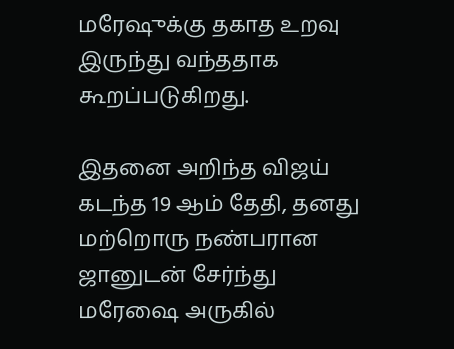மரேஷுக்கு தகாத உறவு இருந்து வந்ததாக கூறப்படுகிறது.

இதனை அறிந்த விஜய் கடந்த 19 ஆம் தேதி, தனது மற்றொரு நண்பரான ஜானுடன் சேர்ந்து மரேஷை அருகில்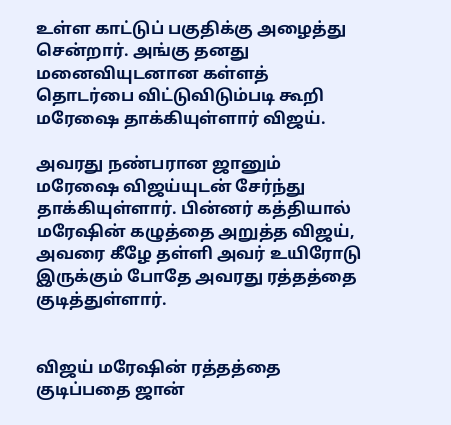உள்ள காட்டுப் பகுதிக்கு அழைத்து சென்றார். அங்கு தனது மனைவியுடனான கள்ளத் தொடர்பை விட்டுவிடும்படி கூறி மரேஷை தாக்கியுள்ளார் விஜய்.

அவரது நண்பரான ஜானும் மரேஷை விஜய்யுடன் சேர்ந்து தாக்கியுள்ளார். பின்னர் கத்தியால் மரேஷின் கழுத்தை அறுத்த விஜய், அவரை கீழே தள்ளி அவர் உயிரோடு இருக்கும் போதே அவரது ரத்தத்தை குடித்துள்ளார்.


விஜய் மரேஷின் ரத்தத்தை குடிப்பதை ஜான்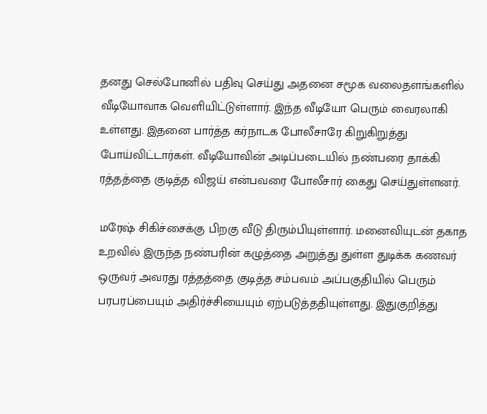தனது செல்போனில் பதிவு செய்து அதனை சமூக வலைதளங்களில் வீடியோவாக வெளியிட்டுள்ளார். இந்த வீடியோ பெரும் வைரலாகி உள்ளது. இதனை பார்த்த கர்நாடக போலீசாரே கிறுகிறுத்து போய்விட்டார்கள். வீடியோவின் அடிப்படையில் நண்பரை தாக்கி ரத்தத்தை குடித்த விஜய் என்பவரை போலீசார் கைது செய்துள்ளனர்.

மரேஷ் சிகிச்சைக்கு பிறகு வீடு திரும்பியுள்ளார். மனைவியுடன் தகாத உறவில் இருந்த நண்பரின் கழுத்தை அறுத்து துள்ள துடிக்க கணவர் ஒருவர் அவரது ரத்தத்தை குடித்த சம்பவம் அப்பகுதியில் பெரும் பரபரப்பையும் அதிர்ச்சியையும் ஏற்படுத்ததியுள்ளது. இதுகுறித்து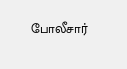போலீசார்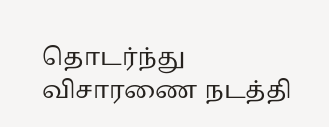தொடர்ந்து விசாரணை நடத்தி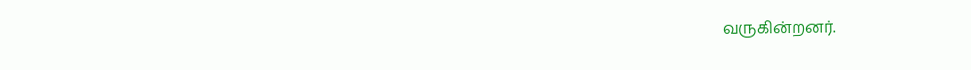வருகின்றனர்.